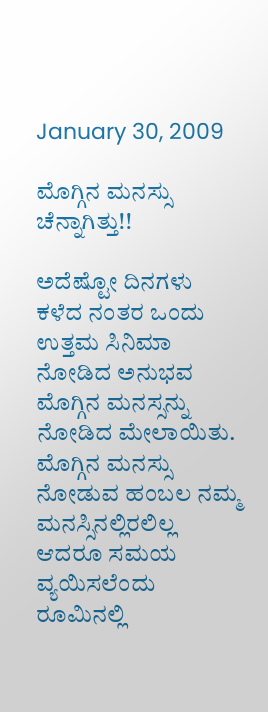January 30, 2009

ಮೊಗ್ಗಿನ ಮನಸ್ಸು ಚೆನ್ನಾಗಿತ್ತು!!

ಅದೆಷ್ಟೋ ದಿನಗಳು ಕಳೆದ ನಂತರ ಒಂದು ಉತ್ತಮ ಸಿನಿಮಾ ನೋಡಿದ ಅನುಭವ ಮೊಗ್ಗಿನ ಮನಸ್ಸನ್ನು ನೋಡಿದ ಮೇಲಾಯಿತು. ಮೊಗ್ಗಿನ ಮನಸ್ಸು ನೋಡುವ ಹಂಬಲ ನಮ್ಮ ಮನಸ್ಸಿನಲ್ಲಿರಲಿಲ್ಲ ಆದರೂ ಸಮಯ ವ್ಯಯಿಸಲೆಂದು ರೂಮಿನಲ್ಲಿ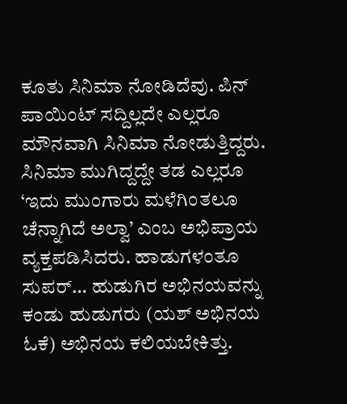ಕೂತು ಸಿನಿಮಾ ನೋಡಿದೆವು. ಪಿನ್ ಪಾಯಿಂಟ್ ಸದ್ದಿಲ್ಲದೇ ಎಲ್ಲರೂ ಮೌನವಾಗಿ ಸಿನಿಮಾ ನೋಡುತ್ತಿದ್ದರು. ಸಿನಿಮಾ ಮುಗಿದ್ದದ್ದೇ ತಡ ಎಲ್ಲರೂ ‘ಇದು ಮುಂಗಾರು ಮಳೆಗಿಂತಲೂ ಚೆನ್ನಾಗಿದೆ ಅಲ್ವಾ’ ಎಂಬ ಅಭಿಪ್ರಾಯ ವ್ಯಕ್ತಪಡಿಸಿದರು. ಹಾಡುಗಳಂತೂ ಸುಪರ್... ಹುಡುಗಿರ ಅಭಿನಯವನ್ನು ಕಂಡು ಹುಡುಗರು (ಯಶ್ ಅಭಿನಯ ಓಕೆ) ಅಭಿನಯ ಕಲಿಯಬೇಕಿತ್ತು.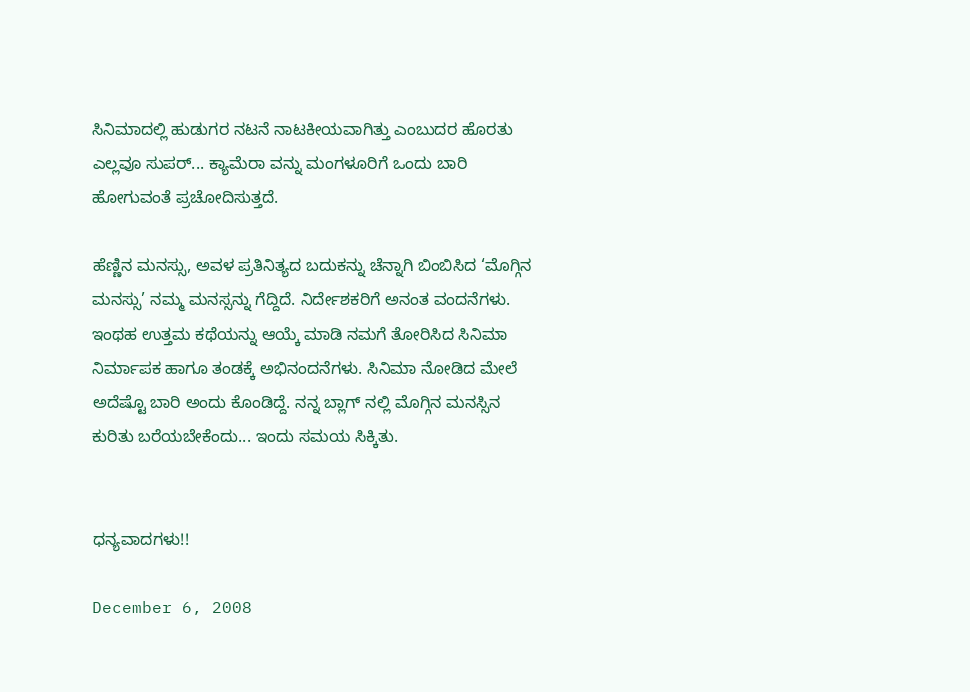ಸಿನಿಮಾದಲ್ಲಿ ಹುಡುಗರ ನಟನೆ ನಾಟಕೀಯವಾಗಿತ್ತು ಎಂಬುದರ ಹೊರತು ಎಲ್ಲವೂ ಸುಪರ್... ಕ್ಯಾಮೆರಾ ವನ್ನು ಮಂಗಳೂರಿಗೆ ಒಂದು ಬಾರಿ ಹೋಗುವಂತೆ ಪ್ರಚೋದಿಸುತ್ತದೆ.

ಹೆಣ್ಣಿನ ಮನಸ್ಸು, ಅವಳ ಪ್ರತಿನಿತ್ಯದ ಬದುಕನ್ನು ಚೆನ್ನಾಗಿ ಬಿಂಬಿಸಿದ ‘ಮೊಗ್ಗಿನ ಮನಸ್ಸು’ ನಮ್ಮ ಮನಸ್ಸನ್ನು ಗೆದ್ದಿದೆ. ನಿರ್ದೇಶಕರಿಗೆ ಅನಂತ ವಂದನೆಗಳು. ಇಂಥಹ ಉತ್ತಮ ಕಥೆಯನ್ನು ಆಯ್ಕೆ ಮಾಡಿ ನಮಗೆ ತೋರಿಸಿದ ಸಿನಿಮಾ ನಿರ್ಮಾಪಕ ಹಾಗೂ ತಂಡಕ್ಕೆ ಅಭಿನಂದನೆಗಳು. ಸಿನಿಮಾ ನೋಡಿದ ಮೇಲೆ ಅದೆಷ್ಟೊ ಬಾರಿ ಅಂದು ಕೊಂಡಿದ್ದೆ. ನನ್ನ ಬ್ಲಾಗ್ ನಲ್ಲಿ ಮೊಗ್ಗಿನ ಮನಸ್ಸಿನ ಕುರಿತು ಬರೆಯಬೇಕೆಂದು... ಇಂದು ಸಮಯ ಸಿಕ್ಕಿತು.


ಧನ್ಯವಾದಗಳು!!

December 6, 2008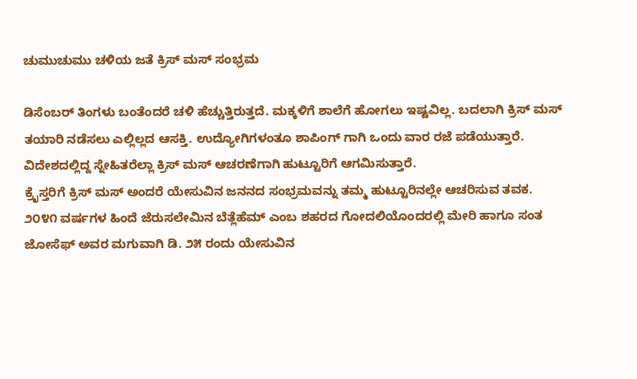ಚುಮುಚುಮು ಚಳಿಯ ಜತೆ ಕ್ರಿಸ್ ಮಸ್ ಸಂಭ್ರಮ

ಡಿಸೆಂಬರ್ ತಿಂಗಳು ಬಂತೆಂದರೆ ಚಳಿ ಹೆಚ್ಚುತ್ತಿರುತ್ತದೆ. ಮಕ್ಕಳಿಗೆ ಶಾಲೆಗೆ ಹೋಗಲು ಇಷ್ಟವಿಲ್ಲ. ಬದಲಾಗಿ ಕ್ರಿಸ್ ಮಸ್ ತಯಾರಿ ನಡೆಸಲು ಎಲ್ಲಿಲ್ಲದ ಆಸಕ್ತಿ. ಉದ್ಯೋಗಿಗಳಂತೂ ಶಾಪಿಂಗ್ ಗಾಗಿ ಒಂದು ವಾರ ರಜೆ ಪಡೆಯುತ್ತಾರೆ. ವಿದೇಶದಲ್ಲಿದ್ದ ಸ್ನೇಹಿತರೆಲ್ಲಾ ಕ್ರಿಸ್ ಮಸ್ ಆಚರಣೆಗಾಗಿ ಹುಟ್ಟೂರಿಗೆ ಆಗಮಿಸುತ್ತಾರೆ.
ಕ್ರೈಸ್ತರಿಗೆ ಕ್ರಿಸ್ ಮಸ್ ಅಂದರೆ ಯೇಸುವಿನ ಜನನದ ಸಂಭ್ರಮವನ್ನು ತಮ್ಮ ಹುಟ್ಟೂರಿನಲ್ಲೇ ಆಚರಿಸುವ ತವಕ.
೨೦೪೧ ವರ್ಷಗಳ ಹಿಂದೆ ಜೆರುಸಲೇಮಿನ ಬೆತ್ಲೆಹೆಮ್ ಎಂಬ ಶಹರದ ಗೋದಲಿಯೊಂದರಲ್ಲಿ ಮೇರಿ ಹಾಗೂ ಸಂತ ಜೋಸೆಫ್ ಅವರ ಮಗುವಾಗಿ ಡಿ. ೨೫ ರಂದು ಯೇಸುವಿನ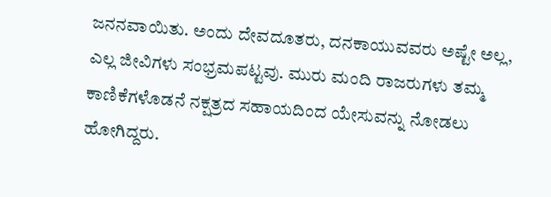ಜನನವಾಯಿತು. ಅಂದು ದೇವದೂತರು, ದನಕಾಯುವವರು ಅಷ್ಟೇ ಅಲ್ಲ, ಎಲ್ಲ ಜೀವಿಗಳು ಸಂಭ್ರಮಪಟ್ಟವು. ಮುರು ಮಂದಿ ರಾಜರುಗಳು ತಮ್ಮ ಕಾಣಿಕೆಗಳೊಡನೆ ನಕ್ಷತ್ರದ ಸಹಾಯದಿಂದ ಯೇಸುವನ್ನು ನೋಡಲು ಹೋಗಿದ್ದರು.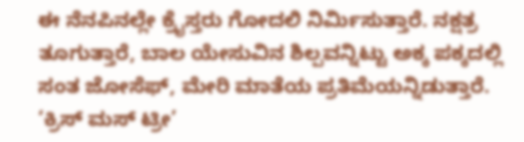ಈ ನೆನಪಿನಲ್ಲೇ ಕ್ರೈಸ್ತರು ಗೋದಲಿ ನಿರ್ಮಿಸುತ್ತಾರೆ. ನಕ್ಷತ್ರ ತೂಗುತ್ತಾರೆ, ಬಾಲ ಯೇಸುವಿನ ಶಿಲ್ಪವನ್ನಿಟ್ಟು ಅಕ್ಕ ಪಕ್ಕದಲ್ಲಿ ಸಂತ ಜೋಸೆಫ್, ಮೇರಿ ಮಾತೆಯ ಪ್ರತಿಮೆಯನ್ನಿಡುತ್ತಾರೆ. ‘ಕ್ರಿಸ್ ಮಸ್ ಟ್ರೀ’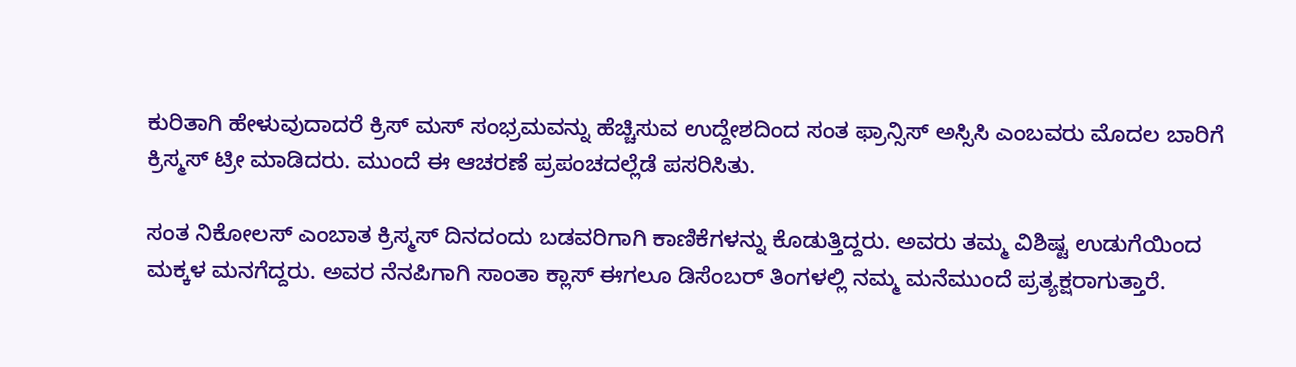ಕುರಿತಾಗಿ ಹೇಳುವುದಾದರೆ ಕ್ರಿಸ್ ಮಸ್ ಸಂಭ್ರಮವನ್ನು ಹೆಚ್ಚಿಸುವ ಉದ್ದೇಶದಿಂದ ಸಂತ ಫ್ರಾನ್ಸಿಸ್ ಅಸ್ಸಿಸಿ ಎಂಬವರು ಮೊದಲ ಬಾರಿಗೆ ಕ್ರಿಸ್ಮಸ್ ಟ್ರೀ ಮಾಡಿದರು. ಮುಂದೆ ಈ ಆಚರಣೆ ಪ್ರಪಂಚದಲ್ಲೆಡೆ ಪಸರಿಸಿತು.

ಸಂತ ನಿಕೋಲಸ್ ಎಂಬಾತ ಕ್ರಿಸ್ಮಸ್ ದಿನದಂದು ಬಡವರಿಗಾಗಿ ಕಾಣಿಕೆಗಳನ್ನು ಕೊಡುತ್ತಿದ್ದರು. ಅವರು ತಮ್ಮ ವಿಶಿಷ್ಟ ಉಡುಗೆಯಿಂದ ಮಕ್ಕಳ ಮನಗೆದ್ದರು. ಅವರ ನೆನಪಿಗಾಗಿ ಸಾಂತಾ ಕ್ಲಾಸ್ ಈಗಲೂ ಡಿಸೆಂಬರ್ ತಿಂಗಳಲ್ಲಿ ನಮ್ಮ ಮನೆಮುಂದೆ ಪ್ರತ್ಯಕ್ಷರಾಗುತ್ತಾರೆ.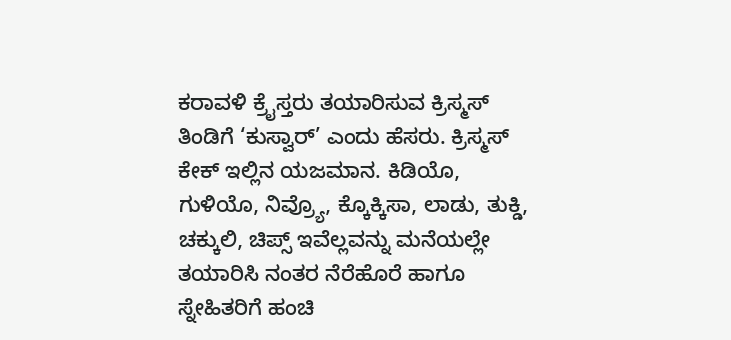ಕರಾವಳಿ ಕ್ರೈಸ್ತರು ತಯಾರಿಸುವ ಕ್ರಿಸ್ಮಸ್ ತಿಂಡಿಗೆ ‘ಕುಸ್ವಾರ್’ ಎಂದು ಹೆಸರು. ಕ್ರಿಸ್ಮಸ್ ಕೇಕ್ ಇಲ್ಲಿನ ಯಜಮಾನ. ಕಿಡಿಯೊ, ಗುಳಿಯೊ, ನಿವ್ರ್ಯೊ, ಕ್ಕೊಕ್ಕಿಸಾ, ಲಾಡು, ತುಕ್ಡಿ, ಚಕ್ಕುಲಿ, ಚಿಪ್ಸ್ ಇವೆಲ್ಲವನ್ನು ಮನೆಯಲ್ಲೇ ತಯಾರಿಸಿ ನಂತರ ನೆರೆಹೊರೆ ಹಾಗೂ ಸ್ನೇಹಿತರಿಗೆ ಹಂಚಿ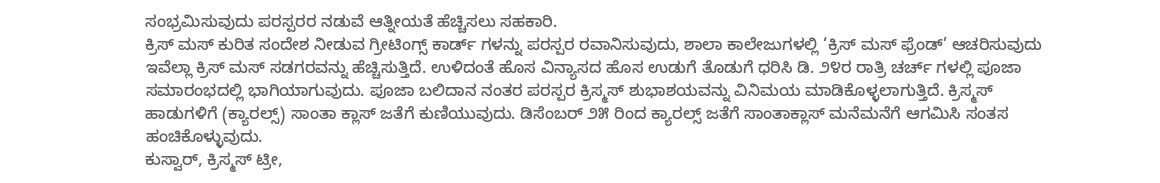ಸಂಭ್ರಮಿಸುವುದು ಪರಸ್ಪರರ ನಡುವೆ ಆತ್ನೀಯತೆ ಹೆಚ್ಚಿಸಲು ಸಹಕಾರಿ.
ಕ್ರಿಸ್ ಮಸ್ ಕುರಿತ ಸಂದೇಶ ನೀಡುವ ಗ್ರೀಟಿಂಗ್ಸ್ ಕಾರ್ಡ್ ಗಳನ್ನು ಪರಸ್ಪರ ರವಾನಿಸುವುದು, ಶಾಲಾ ಕಾಲೇಜುಗಳಲ್ಲಿ ‘ಕ್ರಿಸ್ ಮಸ್ ಫ್ರೆಂಡ್’ ಆಚರಿಸುವುದು ಇವೆಲ್ಲಾ ಕ್ರಿಸ್ ಮಸ್ ಸಡಗರವನ್ನು ಹೆಚ್ಚಿಸುತ್ತಿದೆ. ಉಳಿದಂತೆ ಹೊಸ ವಿನ್ಯಾಸದ ಹೊಸ ಉಡುಗೆ ತೊಡುಗೆ ಧರಿಸಿ ಡಿ. ೨೪ರ ರಾತ್ರಿ ಚರ್ಚ್ ಗಳಲ್ಲಿ ಪೂಜಾ ಸಮಾರಂಭದಲ್ಲಿ ಭಾಗಿಯಾಗುವುದು. ಪೂಜಾ ಬಲಿದಾನ ನಂತರ ಪರಸ್ಪರ ಕ್ರಿಸ್ಮಸ್ ಶುಭಾಶಯವನ್ನು ವಿನಿಮಯ ಮಾಡಿಕೊಳ್ಳಲಾಗುತ್ತಿದೆ. ಕ್ರಿಸ್ಮಸ್ ಹಾಡುಗಳಿಗೆ (ಕ್ಯಾರಲ್ಸ್) ಸಾಂತಾ ಕ್ಲಾಸ್ ಜತೆಗೆ ಕುಣಿಯುವುದು. ಡಿಸೆಂಬರ್ ೨೫ ರಿಂದ ಕ್ಯಾರಲ್ಸ್ ಜತೆಗೆ ಸಾಂತಾಕ್ಲಾಸ್ ಮನೆಮನೆಗೆ ಆಗಮಿಸಿ ಸಂತಸ ಹಂಚಿಕೊಳ್ಳುವುದು.
ಕುಸ್ವಾರ್, ಕ್ರಿಸ್ಮಸ್ ಟ್ರೀ,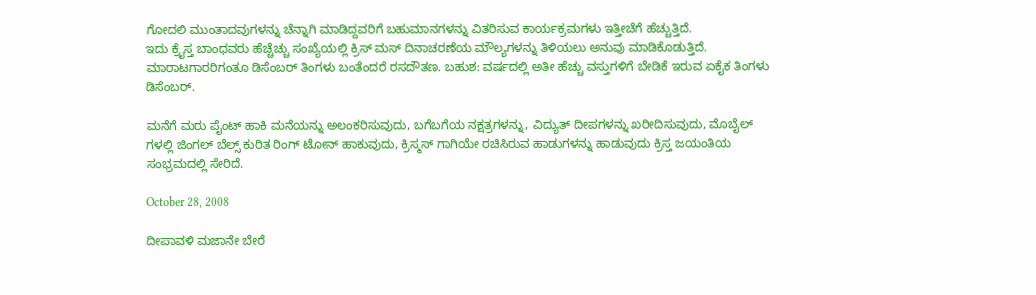ಗೋದಲಿ ಮುಂತಾದವುಗಳನ್ನು ಚೆನ್ನಾಗಿ ಮಾಡಿದ್ದವರಿಗೆ ಬಹುಮಾನಗಳನ್ನು ವಿತರಿಸುವ ಕಾರ್ಯಕ್ರಮಗಳು ಇತ್ತೀಚೆಗೆ ಹೆಚ್ಚುತ್ತಿದೆ.
ಇದು ಕ್ರೈಸ್ತ ಬಾಂಧವರು ಹೆಚ್ಚೆಚ್ಚು ಸಂಖ್ಯೆಯಲ್ಲಿ ಕ್ರಿಸ್ ಮಸ್ ದಿನಾಚರಣೆಯ ಮೌಲ್ಯಗಳನ್ನು ತಿಳಿಯಲು ಅನುವು ಮಾಡಿಕೊಡುತ್ತಿದೆ.
ಮಾರಾಟಗಾರರಿಗಂತೂ ಡಿಸೆಂಬರ್ ತಿಂಗಳು ಬಂತೆಂದರೆ ರಸದೌತಣ. ಬಹುಶ: ವರ್ಷದಲ್ಲಿ ಅತೀ ಹೆಚ್ಚು ವಸ್ತುಗಳಿಗೆ ಬೇಡಿಕೆ ಇರುವ ಏಕೈಕ ತಿಂಗಳು ಡಿಸೆಂಬರ್.

ಮನೆಗೆ ಮರು ಪೈಂಟ್ ಹಾಕಿ ಮನೆಯನ್ನು ಅಲಂಕರಿಸುವುದು, ಬಗೆಬಗೆಯ ನಕ್ಷತ್ರಗಳನ್ನು, ವಿದ್ಯುತ್ ದೀಪಗಳನ್ನು ಖರೀದಿಸುವುದು, ಮೊಬೈಲ್ ಗಳಲ್ಲಿ ಜಿಂಗಲ್ ಬೆಲ್ಸ್ ಕುರಿತ ರಿಂಗ್ ಟೋನ್ ಹಾಕುವುದು, ಕ್ರಿಸ್ಮಸ್ ಗಾಗಿಯೇ ರಚಿಸಿರುವ ಹಾಡುಗಳನ್ನು ಹಾಡುವುದು ಕ್ರಿಸ್ತ ಜಯಂತಿಯ ಸಂಭ್ರಮದಲ್ಲಿ ಸೇರಿದೆ.

October 28, 2008

ದೀಪಾವಳಿ ಮಜಾನೇ ಬೇರೆ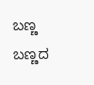ಬಣ್ಣ ಬಣ್ಣದ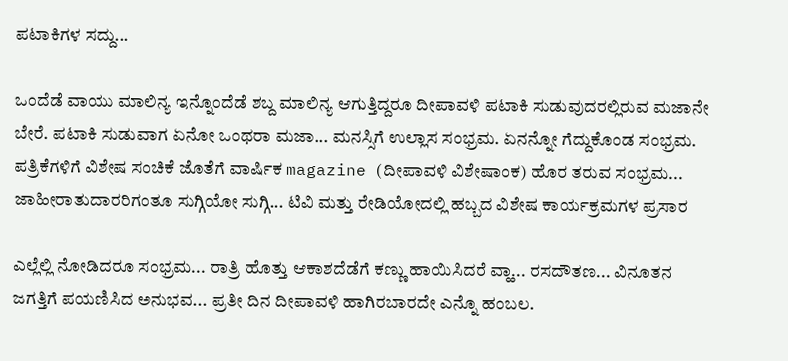ಪಟಾಕಿಗಳ ಸದ್ದು...

ಒಂದೆಡೆ ವಾಯು ಮಾಲಿನ್ಯ ಇನ್ನೊಂದೆಡೆ ಶಬ್ದ ಮಾಲಿನ್ಯ ಆಗುತ್ತಿದ್ದರೂ ದೀಪಾವಳಿ ಪಟಾಕಿ ಸುಡುವುದರಲ್ಲಿರುವ ಮಜಾನೇ ಬೇರೆ. ಪಟಾಕಿ ಸುಡುವಾಗ ಏನೋ ಒಂಥರಾ ಮಜಾ... ಮನಸ್ಸಿಗೆ ಉಲ್ಲಾಸ ಸಂಭ್ರಮ. ಏನನ್ನೋ ಗೆದ್ದುಕೊಂಡ ಸಂಭ್ರಮ.
ಪತ್ರಿಕೆಗಳಿಗೆ ವಿಶೇಷ ಸಂಚಿಕೆ ಜೊತೆಗೆ ವಾರ್ಷಿಕ magazine (ದೀಪಾವಳಿ ವಿಶೇಷಾಂಕ) ಹೊರ ತರುವ ಸಂಭ್ರಮ... ಜಾಹೀರಾತುದಾರರಿಗಂತೂ ಸುಗ್ಗಿಯೋ ಸುಗ್ಗಿ... ಟಿವಿ ಮತ್ತು ರೇಡಿಯೋದಲ್ಲಿ ಹಬ್ಬದ ವಿಶೇಷ ಕಾರ್ಯಕ್ರಮಗಳ ಪ್ರಸಾರ

ಎಲ್ಲೆಲ್ಲಿ ನೋಡಿದರೂ ಸಂಭ್ರಮ... ರಾತ್ರಿ ಹೊತ್ತು ಆಕಾಶದೆಡೆಗೆ ಕಣ್ಣು ಹಾಯಿಸಿದರೆ ವ್ಹಾ... ರಸದೌತಣ... ವಿನೂತನ ಜಗತ್ತಿಗೆ ಪಯಣಿಸಿದ ಅನುಭವ... ಪ್ರತೀ ದಿನ ದೀಪಾವಳಿ ಹಾಗಿರಬಾರದೇ ಎನ್ನೊ ಹಂಬಲ.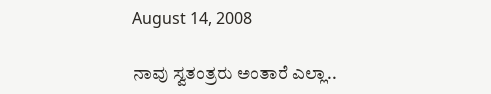August 14, 2008

ನಾವು ಸ್ವತಂತ್ರರು ಅಂತಾರೆ ಎಲ್ಲಾ..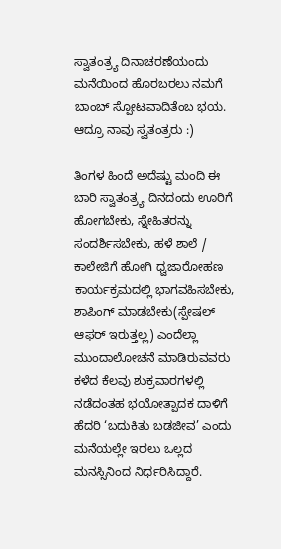ಸ್ವಾತಂತ್ರ್ಯ ದಿನಾಚರಣೆಯಂದು ಮನೆಯಿಂದ ಹೊರಬರಲು ನಮಗೆ ಬಾಂಬ್ ಸ್ಪೋಟವಾದಿತೆಂಬ ಭಯ. ಆದ್ರೂ ನಾವು ಸ್ವತಂತ್ರರು :)

ತಿಂಗಳ ಹಿಂದೆ ಅದೆಷ್ಟು ಮಂದಿ ಈ ಬಾರಿ ಸ್ವಾತಂತ್ರ್ಯ ದಿನದಂದು ಊರಿಗೆ ಹೋಗಬೇಕು, ಸ್ನೇಹಿತರನ್ನು ಸಂದರ್ಶಿಸಬೇಕು, ಹಳೆ ಶಾಲೆ / ಕಾಲೇಜಿಗೆ ಹೋಗಿ ಧ್ವಜಾರೋಹಣ ಕಾರ್ಯಕ್ರಮದಲ್ಲಿ ಭಾಗವಹಿಸಬೇಕು, ಶಾಪಿಂಗ್ ಮಾಡಬೇಕು(ಸ್ಪೇಷಲ್ ಆಫರ್ ಇರುತ್ತಲ್ಲ) ಎಂದೆಲ್ಲಾ ಮುಂದಾಲೋಚನೆ ಮಾಡಿರುವವರು ಕಳೆದ ಕೆಲವು ಶುಕ್ರವಾರಗಳಲ್ಲಿ ನಡೆದಂತಹ ಭಯೋತ್ಪಾದಕ ದಾಳಿಗೆ ಹೆದರಿ ‘ಬದುಕಿತು ಬಡಜೀವ’ ಎಂದು ಮನೆಯಲ್ಲೇ ಇರಲು ಒಲ್ಲದ ಮನಸ್ಸಿನಿಂದ ನಿರ್ಧರಿಸಿದ್ದಾರೆ.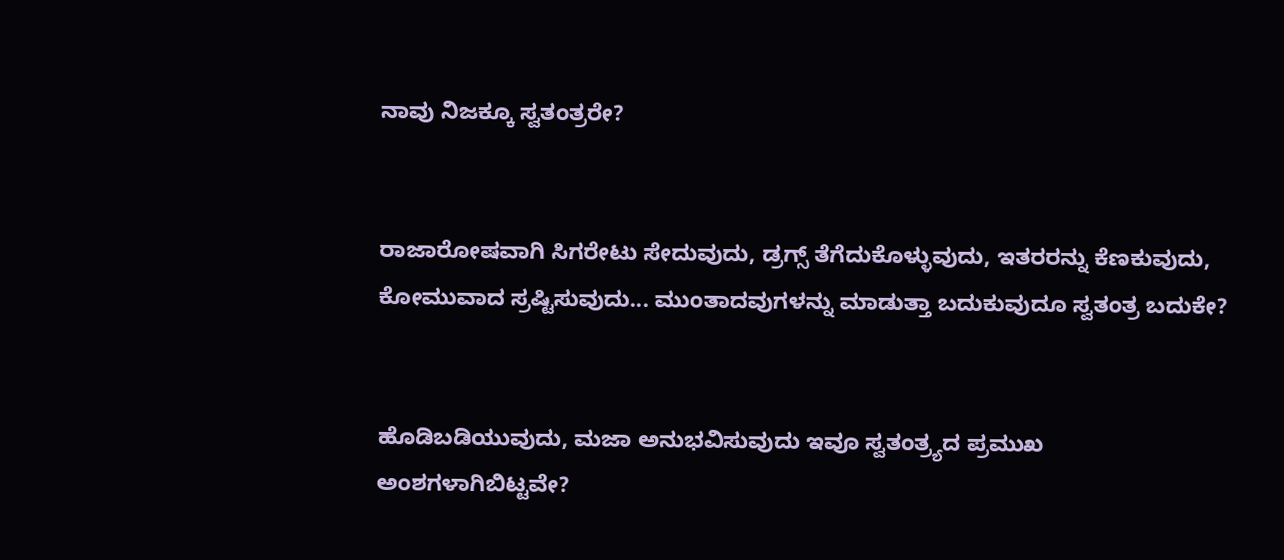ನಾವು ನಿಜಕ್ಕೂ ಸ್ವತಂತ್ರರೇ?


ರಾಜಾರೋಷವಾಗಿ ಸಿಗರೇಟು ಸೇದುವುದು, ಡ್ರಗ್ಸ್ ತೆಗೆದುಕೊಳ್ಳುವುದು, ಇತರರನ್ನು ಕೆಣಕುವುದು, ಕೋಮುವಾದ ಸ್ರಷ್ಟಿಸುವುದು... ಮುಂತಾದವುಗಳನ್ನು ಮಾಡುತ್ತಾ ಬದುಕುವುದೂ ಸ್ವತಂತ್ರ ಬದುಕೇ?


ಹೊಡಿಬಡಿಯುವುದು, ಮಜಾ ಅನುಭವಿಸುವುದು ಇವೂ ಸ್ವತಂತ್ರ್ಯದ ಪ್ರಮುಖ ಅಂಶಗಳಾಗಿಬಿಟ್ಟವೇ?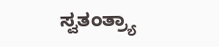ಸ್ವತಂತ್ರ್ಯಾ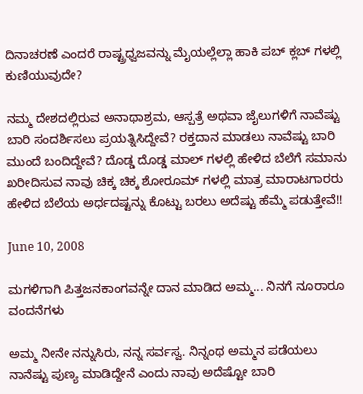ದಿನಾಚರಣೆ ಎಂದರೆ ರಾಷ್ಟ್ರಧ್ವಜವನ್ನು ಮೈಯಲ್ಲೆಲ್ಲಾ ಹಾಕಿ ಪಬ್ ಕ್ಲಬ್ ಗಳಲ್ಲಿ ಕುಣಿಯುವುದೇ?

ನಮ್ಮ ದೇಶದಲ್ಲಿರುವ ಅನಾಥಾಶ್ರಮ, ಆಸ್ಪತ್ರೆ ಅಥವಾ ಜೈಲುಗಳಿಗೆ ನಾವೆಷ್ಟು ಬಾರಿ ಸಂದರ್ಶಿಸಲು ಪ್ರಯತ್ನಿಸಿದ್ದೇವೆ? ರಕ್ತದಾನ ಮಾಡಲು ನಾವೆಷ್ಟು ಬಾರಿ ಮುಂದೆ ಬಂದಿದ್ದೇವೆ? ದೊಡ್ಡ ದೊಡ್ಡ ಮಾಲ್ ಗಳಲ್ಲಿ ಹೇಳಿದ ಬೆಲೆಗೆ ಸಮಾನು ಖರೀದಿಸುವ ನಾವು ಚಿಕ್ಕ ಚಿಕ್ಕ ಶೋರೂಮ್ ಗಳಲ್ಲಿ ಮಾತ್ರ ಮಾರಾಟಗಾರರು ಹೇಳಿದ ಬೆಲೆಯ ಅರ್ಧದಷ್ಟನ್ನು ಕೊಟ್ಟು ಬರಲು ಅದೆಷ್ಟು ಹೆಮ್ಮೆ ಪಡುತ್ತೇವೆ!!

June 10, 2008

ಮಗಳಿಗಾಗಿ ಪಿತ್ತಜನಕಾಂಗವನ್ನೇ ದಾನ ಮಾಡಿದ ಅಮ್ಮ... ನಿನಗೆ ನೂರಾರೂ ವಂದನೆಗಳು

ಅಮ್ಮ ನೀನೇ ನನ್ನುಸಿರು, ನನ್ನ ಸರ್ವಸ್ವ. ನಿನ್ನಂಥ ಅಮ್ಮನ ಪಡೆಯಲು ನಾನೆಷ್ಟು ಪುಣ್ಯ ಮಾಡಿದ್ದೇನೆ ಎಂದು ನಾವು ಅದೆಷ್ಟೋ ಬಾರಿ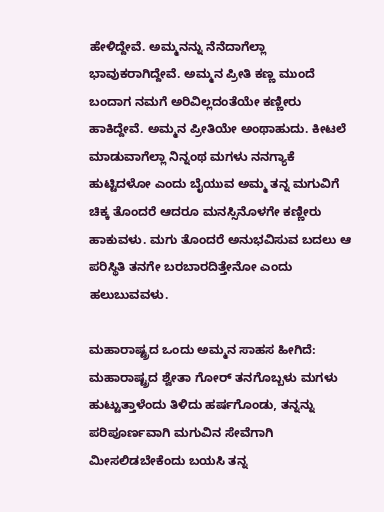ಹೇಳಿದ್ದೇವೆ. ಅಮ್ಮನನ್ನು ನೆನೆದಾಗೆಲ್ಲಾ ಭಾವುಕರಾಗಿದ್ದೇವೆ. ಅಮ್ಮನ ಪ್ರೀತಿ ಕಣ್ಣ ಮುಂದೆ ಬಂದಾಗ ನಮಗೆ ಅರಿವಿಲ್ಲದಂತೆಯೇ ಕಣ್ಣೀರು ಹಾಕಿದ್ದೇವೆ. ಅಮ್ಮನ ಪ್ರೀತಿಯೇ ಅಂಥಾಹುದು. ಕೀಟಲೆ ಮಾಡುವಾಗೆಲ್ಲಾ ನಿನ್ನಂಥ ಮಗಳು ನನಗ್ಯಾಕೆ ಹುಟ್ಟಿದಳೋ ಎಂದು ಬೈಯುವ ಅಮ್ಮ ತನ್ನ ಮಗುವಿಗೆ ಚಿಕ್ಕ ತೊಂದರೆ ಆದರೂ ಮನಸ್ಸಿನೊಳಗೇ ಕಣ್ಣೀರು ಹಾಕುವಳು. ಮಗು ತೊಂದರೆ ಅನುಭವಿಸುವ ಬದಲು ಆ ಪರಿಸ್ಥಿತಿ ತನಗೇ ಬರಬಾರದಿತ್ತೇನೋ ಎಂದು ಹಲುಬುವವಳು.

ಮಹಾರಾಷ್ಟ್ರದ ಒಂದು ಅಮ್ಮನ ಸಾಹಸ ಹೀಗಿದೆ: ಮಹಾರಾಷ್ಟ್ರದ ಶ್ವೇತಾ ಗೋರ್ ತನಗೊಬ್ಬಳು ಮಗಳು ಹುಟ್ಟುತ್ತಾಳೆಂದು ತಿಳಿದು ಹರ್ಷಗೊಂಡು, ತನ್ನನ್ನು ಪರಿಪೂರ್ಣವಾಗಿ ಮಗುವಿನ ಸೇವೆಗಾಗಿ ಮೀಸಲಿಡಬೇಕೆಂದು ಬಯಸಿ ತನ್ನ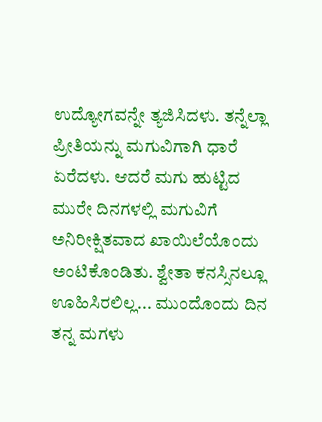ಉದ್ಯೋಗವನ್ನೇ ತ್ಯಜಿಸಿದಳು. ತನ್ನೆಲ್ಲಾ ಪ್ರೀತಿಯನ್ನು ಮಗುವಿಗಾಗಿ ಧಾರೆ ಏರೆದಳು. ಆದರೆ ಮಗು ಹುಟ್ಟಿದ ಮುರೇ ದಿನಗಳಲ್ಲಿ ಮಗುವಿಗೆ ಅನಿರೀಕ್ಷಿತವಾದ ಖಾಯಿಲೆಯೊಂದು ಅಂಟಿಕೊಂಡಿತು. ಶ್ವೇತಾ ಕನಸ್ಸಿನಲ್ಲೂ ಊಹಿಸಿರಲಿಲ್ಲ... ಮುಂದೊಂದು ದಿನ ತನ್ನ ಮಗಳು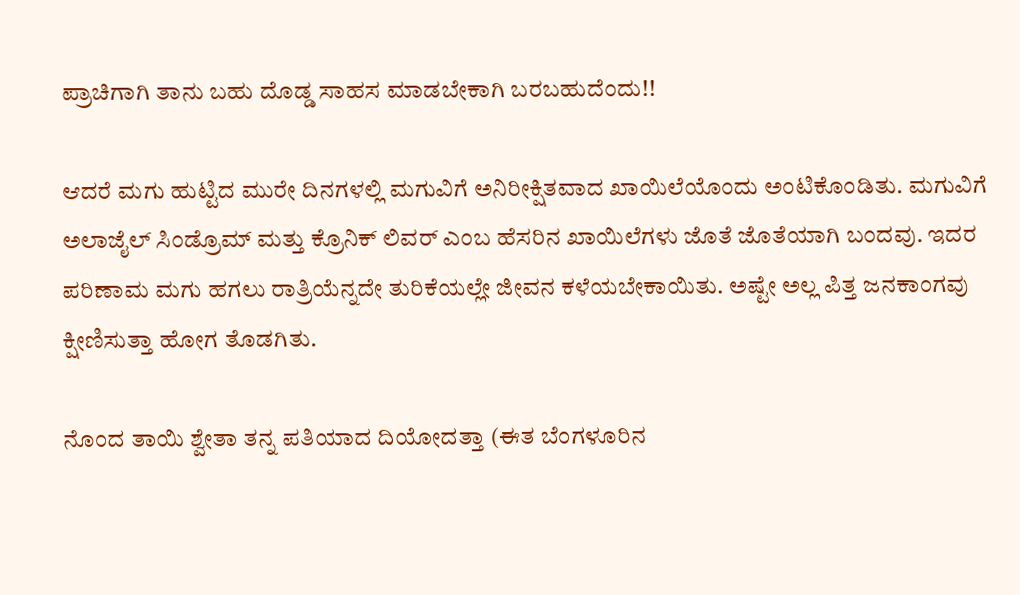ಪ್ರಾಚಿಗಾಗಿ ತಾನು ಬಹು ದೊಡ್ಡ ಸಾಹಸ ಮಾಡಬೇಕಾಗಿ ಬರಬಹುದೆಂದು!!

ಆದರೆ ಮಗು ಹುಟ್ಟಿದ ಮುರೇ ದಿನಗಳಲ್ಲಿ ಮಗುವಿಗೆ ಅನಿರೀಕ್ಷಿತವಾದ ಖಾಯಿಲೆಯೊಂದು ಅಂಟಿಕೊಂಡಿತು. ಮಗುವಿಗೆ ಅಲಾಜೈಲ್ ಸಿಂಡ್ರೊಮ್ ಮತ್ತು ಕ್ರೊನಿಕ್ ಲಿವರ್ ಎಂಬ ಹೆಸರಿನ ಖಾಯಿಲೆಗಳು ಜೊತೆ ಜೊತೆಯಾಗಿ ಬಂದವು. ಇದರ ಪರಿಣಾಮ ಮಗು ಹಗಲು ರಾತ್ರಿಯೆನ್ನದೇ ತುರಿಕೆಯಲ್ಲೇ ಜೀವನ ಕಳೆಯಬೇಕಾಯಿತು. ಅಷ್ಟೇ ಅಲ್ಲ ಪಿತ್ತ ಜನಕಾಂಗವು ಕ್ಷೀಣಿಸುತ್ತಾ ಹೋಗ ತೊಡಗಿತು.

ನೊಂದ ತಾಯಿ ಶ್ವೇತಾ ತನ್ನ ಪತಿಯಾದ ದಿಯೋದತ್ತಾ (ಈತ ಬೆಂಗಳೂರಿನ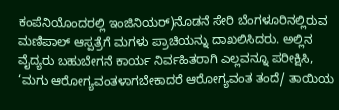ಕಂಪೆನಿಯೊಂದರಲ್ಲಿ ಇಂಜಿನಿಯರ್)ನೊಡನೆ ಸೇರಿ ಬೆಂಗಳೂರಿನಲ್ಲಿರುವ ಮಣಿಪಾಲ್ ಆಸ್ಪತ್ರೆಗೆ ಮಗಳು ಪ್ರಾಚಿಯನ್ನು ದಾಖಲಿಸಿದರು. ಅಲ್ಲಿನ ವೈದ್ಯರು ಬಹುಬೇಗನೆ ಕಾರ್ಯ ನಿರ್ವಹಿತರಾಗಿ ಎಲ್ಲವನ್ನೂ ಪರೀಕ್ಷಿಸಿ, ‘ಮಗು ಆರೋಗ್ಯವಂತಳಾಗಬೇಕಾದರೆ ಆರೋಗ್ಯವಂತ ತಂದೆ/ ತಾಯಿಯ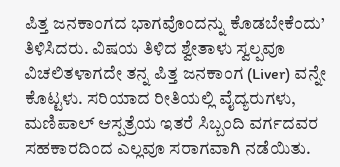ಪಿತ್ತ ಜನಕಾಂಗದ ಭಾಗವೊಂದನ್ನು ಕೊಡಬೇಕೆಂದು’ ತಿಳಿಸಿದರು. ವಿಷಯ ತಿಳಿದ ಶ್ವೇತಾಳು ಸ್ವಲ್ಪವೂ ವಿಚಲಿತಳಾಗದೇ ತನ್ನ ಪಿತ್ತ ಜನಕಾಂಗ (Liver) ವನ್ನೇ ಕೊಟ್ಟಳು. ಸರಿಯಾದ ರೀತಿಯಲ್ಲಿ ವೈದ್ಯರುಗಳು, ಮಣಿಪಾಲ್ ಆಸ್ಪತ್ರೆಯ ಇತರೆ ಸಿಬ್ಬಂದಿ ವರ್ಗದವರ ಸಹಕಾರದಿಂದ ಎಲ್ಲವೂ ಸರಾಗವಾಗಿ ನಡೆಯಿತು.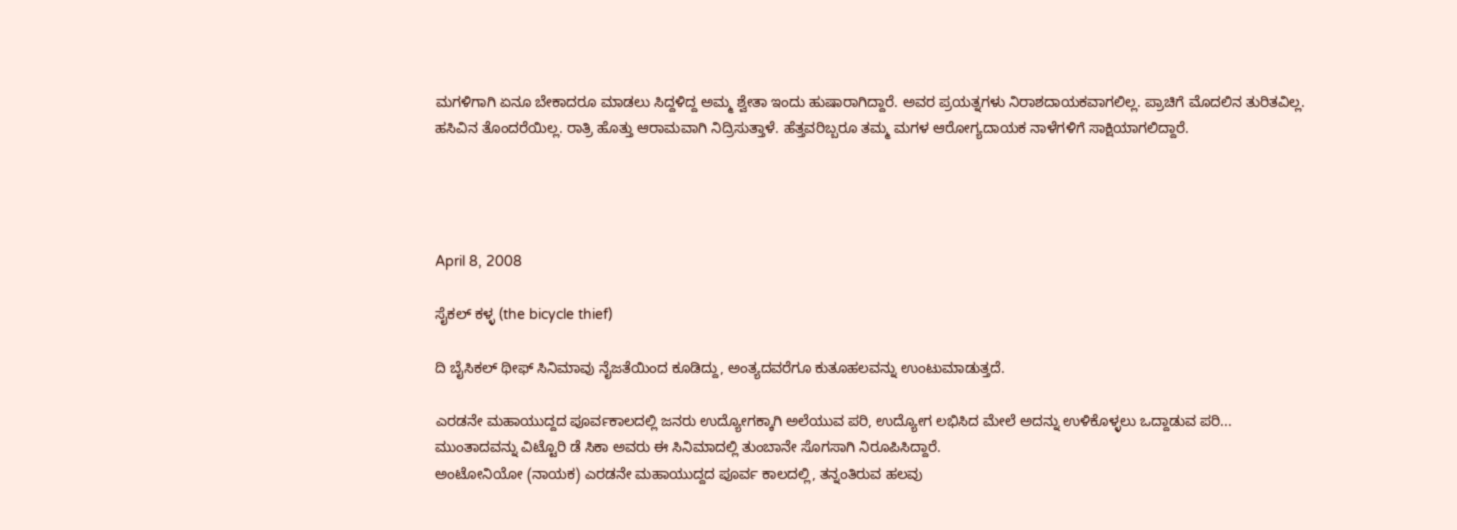ಮಗಳಿಗಾಗಿ ಏನೂ ಬೇಕಾದರೂ ಮಾಡಲು ಸಿದ್ದಳಿದ್ದ ಅಮ್ಮ ಶ್ವೇತಾ ಇಂದು ಹುಷಾರಾಗಿದ್ದಾರೆ. ಅವರ ಪ್ರಯತ್ನಗಳು ನಿರಾಶದಾಯಕವಾಗಲಿಲ್ಲ. ಪ್ರಾಚಿಗೆ ಮೊದಲಿನ ತುರಿತವಿಲ್ಲ. ಹಸಿವಿನ ತೊಂದರೆಯಿಲ್ಲ. ರಾತ್ರಿ ಹೊತ್ತು ಆರಾಮವಾಗಿ ನಿದ್ರಿಸುತ್ತಾಳೆ. ಹೆತ್ತವರಿಬ್ಬರೂ ತಮ್ಮ ಮಗಳ ಆರೋಗ್ಯದಾಯಕ ನಾಳೆಗಳಿಗೆ ಸಾಕ್ಷಿಯಾಗಲಿದ್ದಾರೆ.




April 8, 2008

ಸೈಕಲ್ ಕಳ್ಳ (the bicycle thief)

ದಿ ಬೈಸಿಕಲ್ ಥೀಫ್ ಸಿನಿಮಾವು ನೈಜತೆಯಿಂದ ಕೂಡಿದ್ದು, ಅಂತ್ಯದವರೆಗೂ ಕುತೂಹಲವನ್ನು ಉಂಟುಮಾಡುತ್ತದೆ.

ಎರಡನೇ ಮಹಾಯುದ್ದದ ಪೂರ್ವಕಾಲದಲ್ಲಿ ಜನರು ಉದ್ಯೋಗಕ್ಕಾಗಿ ಅಲೆಯುವ ಪರಿ, ಉದ್ಯೋಗ ಲಭಿಸಿದ ಮೇಲೆ ಅದನ್ನು ಉಳಿಕೊಳ್ಳಲು ಒದ್ದಾಡುವ ಪರಿ... ಮುಂತಾದವನ್ನು ವಿಟ್ಟೊರಿ ಡೆ ಸಿಕಾ ಅವರು ಈ ಸಿನಿಮಾದಲ್ಲಿ ತುಂಬಾನೇ ಸೊಗಸಾಗಿ ನಿರೂಪಿಸಿದ್ದಾರೆ.
ಅಂಟೋನಿಯೋ (ನಾಯಕ) ಎರಡನೇ ಮಹಾಯುದ್ದದ ಪೂರ್ವ ಕಾಲದಲ್ಲಿ, ತನ್ನಂತಿರುವ ಹಲವು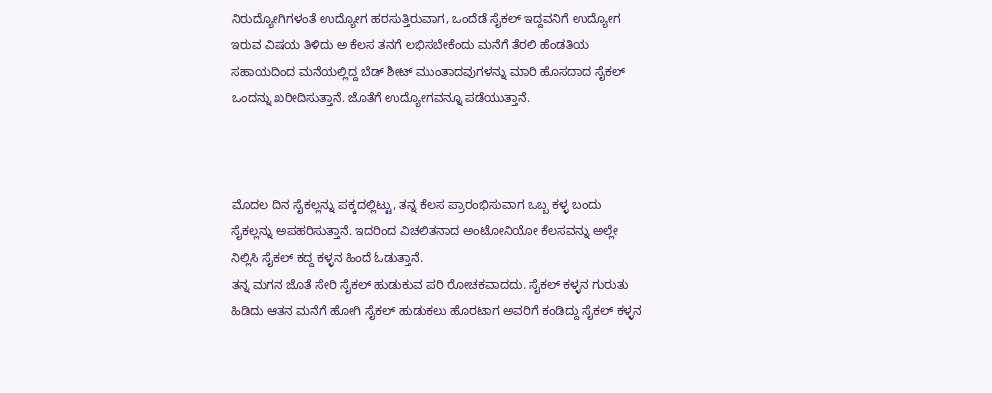ನಿರುದ್ಯೋಗಿಗಳಂತೆ ಉದ್ಯೋಗ ಹರಸುತ್ತಿರುವಾಗ, ಒಂದೆಡೆ ಸೈಕಲ್ ಇದ್ದವನಿಗೆ ಉದ್ಯೋಗ ಇರುವ ವಿಷಯ ತಿಳಿದು ಅ ಕೆಲಸ ತನಗೆ ಲಭಿಸಬೇಕೆಂದು ಮನೆಗೆ ತೆರಲಿ ಹೆಂಡತಿಯ ಸಹಾಯದಿಂದ ಮನೆಯಲ್ಲಿದ್ದ ಬೆಡ್ ಶೀಟ್ ಮುಂತಾದವುಗಳನ್ನು ಮಾರಿ ಹೊಸದಾದ ಸೈಕಲ್ ಒಂದನ್ನು ಖರೀದಿಸುತ್ತಾನೆ. ಜೊತೆಗೆ ಉದ್ಯೋಗವನ್ನೂ ಪಡೆಯುತ್ತಾನೆ.



ಮೊದಲ ದಿನ ಸೈಕಲ್ಲನ್ನು ಪಕ್ಕದಲ್ಲಿಟ್ಟು, ತನ್ನ ಕೆಲಸ ಪ್ರಾರಂಭಿಸುವಾಗ ಒಬ್ಬ ಕಳ್ಳ ಬಂದು ಸೈಕಲ್ಲನ್ನು ಅಪಹರಿಸುತ್ತಾನೆ. ಇದರಿಂದ ವಿಚಲಿತನಾದ ಅಂಟೋನಿಯೋ ಕೆಲಸವನ್ನು ಅಲ್ಲೇ ನಿಲ್ಲಿಸಿ ಸೈಕಲ್ ಕದ್ದ ಕಳ್ಳನ ಹಿಂದೆ ಓಡುತ್ತಾನೆ.
ತನ್ನ ಮಗನ ಜೊತೆ ಸೇರಿ ಸೈಕಲ್ ಹುಡುಕುವ ಪರಿ ರೋಚಕವಾದದು. ಸೈಕಲ್ ಕಳ್ಳನ ಗುರುತು ಹಿಡಿದು ಆತನ ಮನೆಗೆ ಹೋಗಿ ಸೈಕಲ್ ಹುಡುಕಲು ಹೊರಟಾಗ ಅವರಿಗೆ ಕಂಡಿದ್ದು ಸೈಕಲ್ ಕಳ್ಳನ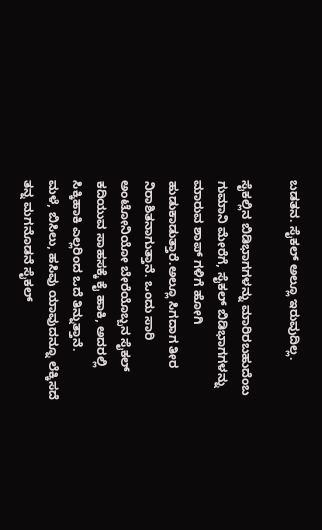ಬಡತನ. ಸೈಕಲ್ ಅಲ್ಲೂ ಇರುವುದಿಲ್ಲ.

ಸೈಕಲ್ಲಿನ ಬಿಡಿಭಾಗಗಳನ್ನು ಮಾರಿರಬಹುದೆಂಬ ಗುಮಾನಿ ಮೇರೆಗೆ, ಸೈಕಲ್ ಬಿಡಿಭಾಗಗಳನ್ನು ಮಾರುವ ಶಾಪ್ ಗಳಿಗೆ ಹೋಗಿ ಹುಡುಕಾಡುತ್ತಾರೆ.ಅಲ್ಲೂ ಸಿಗದಾಗ ತೀರ ನಿರಾಶಿತನಾಗುತ್ತಾನೆ. ಒಂದು ಸಾರಿ ಅಂಟೋನಿಯೋ ಬೇರೆಯೊಬ್ಬನ ಸೈಕಲ್ ಕದಿಯುವ ಸಾಹಸಕ್ಕೆ ಕೈ ಹಾಕಿ, ಅದರಲ್ಲಿ ಸಿಕ್ಕಿಹಾಕಿ ಎಲ್ಲರಿಂದ ಒದೆ ತಿನ್ನುತ್ತಾನೆ.
ಮಳೆ, ಬಿಸಿಲು, ಹಸಿವು ಯಾವುದನ್ನೂ ಲೆಕ್ಕಿಸದೆ ತನ್ನ ಮಗನೊಡನೆ ಸೈಕಲ್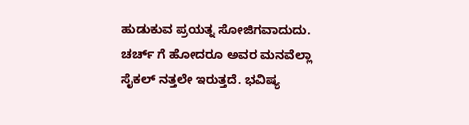ಹುಡುಕುವ ಪ್ರಯತ್ನ ಸೋಜಿಗವಾದುದು. ಚರ್ಚ್ ಗೆ ಹೋದರೂ ಅವರ ಮನವೆಲ್ಲಾ ಸೈಕಲ್ ನತ್ತಲೇ ಇರುತ್ತದೆ. ಭವಿಷ್ಯ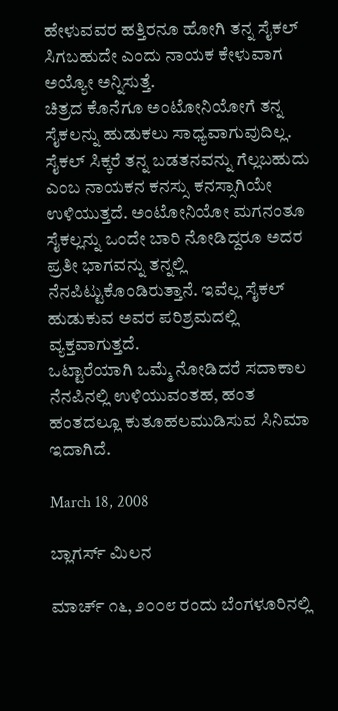ಹೇಳುವವರ ಹತ್ತಿರನೂ ಹೋಗಿ ತನ್ನ ಸೈಕಲ್ ಸಿಗಬಹುದೇ ಎಂದು ನಾಯಕ ಕೇಳುವಾಗ ಅಯ್ಯೋ ಅನ್ನಿಸುತ್ತೆ.
ಚಿತ್ರದ ಕೊನೆಗೂ ಅಂಟೋನಿಯೋಗೆ ತನ್ನ ಸೈಕಲನ್ನು ಹುಡುಕಲು ಸಾಧ್ಯವಾಗುವುದಿಲ್ಲ. ಸೈಕಲ್ ಸಿಕ್ಕರೆ ತನ್ನ ಬಡತನವನ್ನು ಗೆಲ್ಲಬಹುದು ಎಂಬ ನಾಯಕನ ಕನಸ್ಸು ಕನಸ್ಸಾಗಿಯೇ ಉಳಿಯುತ್ತದೆ. ಅಂಟೋನಿಯೋ ಮಗನಂತೂ ಸೈಕಲ್ಲನ್ನು ಒಂದೇ ಬಾರಿ ನೋಡಿದ್ದರೂ ಅದರ ಪ್ರತೀ ಭಾಗವನ್ನು ತನ್ನಲ್ಲಿ ನೆನಪಿಟ್ಟುಕೊಂಡಿರುತ್ತಾನೆ. ಇವೆಲ್ಲ ಸೈಕಲ್ ಹುಡುಕುವ ಅವರ ಪರಿಶ್ರಮದಲ್ಲಿ ವ್ಯಕ್ತವಾಗುತ್ತದೆ.
ಒಟ್ಟಾರೆಯಾಗಿ ಒಮ್ಮೆ ನೋಡಿದರೆ ಸದಾಕಾಲ ನೆನಪಿನಲ್ಲಿ ಉಳಿಯುವಂತಹ, ಹಂತ ಹಂತದಲ್ಲೂ ಕುತೂಹಲಮುಡಿಸುವ ಸಿನಿಮಾ ಇದಾಗಿದೆ.

March 18, 2008

ಬ್ಲಾಗರ್ಸ್ ಮಿಲನ

ಮಾರ್ಚ್ ೧೬, ೨೦೦೮ ರಂದು ಬೆಂಗಳೂರಿನಲ್ಲಿ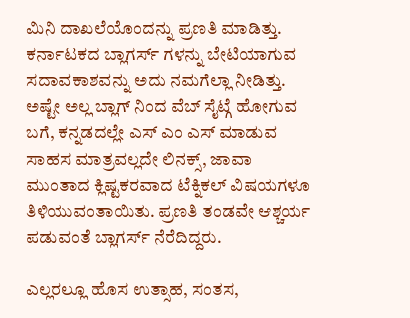ಮಿನಿ ದಾಖಲೆಯೊಂದನ್ನು ಪ್ರಣತಿ ಮಾಡಿತ್ತು. ಕರ್ನಾಟಕದ ಬ್ಲಾಗರ್ಸ್ ಗಳನ್ನು ಬೇಟಿಯಾಗುವ ಸದಾವಕಾಶವನ್ನು ಅದು ನಮಗೆಲ್ಲಾ ನೀಡಿತ್ತು. ಅಷ್ಟೇ ಅಲ್ಲ ಬ್ಲಾಗ್ ನಿಂದ ವೆಬ್ ಸೈಟ್ಗೆ ಹೋಗುವ ಬಗೆ, ಕನ್ನಡದಲ್ಲೇ ಎಸ್ ಎಂ ಎಸ್ ಮಾಡುವ ಸಾಹಸ ಮಾತ್ರವಲ್ಲದೇ ಲಿನಕ್ಸ್, ಜಾವಾ ಮುಂತಾದ ಕ್ಲಿಷ್ಟಕರವಾದ ಟೆಕ್ನಿಕಲ್ ವಿಷಯಗಳೂ ತಿಳಿಯುವಂತಾಯಿತು. ಪ್ರಣತಿ ತಂಡವೇ ಆಶ್ಚರ್ಯ ಪಡುವಂತೆ ಬ್ಲಾಗರ್ಸ್ ನೆರೆದಿದ್ದರು.

ಎಲ್ಲರಲ್ಲೂ ಹೊಸ ಉತ್ಸಾಹ, ಸಂತಸ,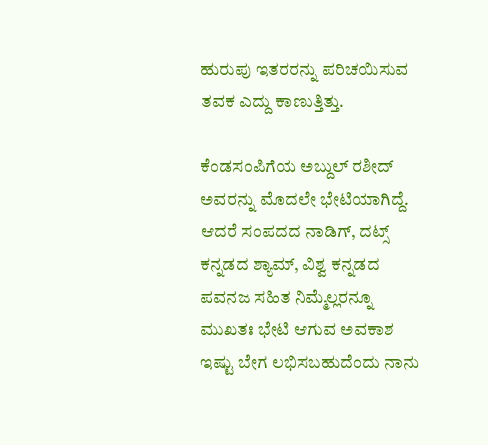ಹುರುಪು ಇತರರನ್ನು ಪರಿಚಯಿಸುವ ತವಕ ಎದ್ದು ಕಾಣುತ್ತಿತ್ತು.

ಕೆಂಡಸಂಪಿಗೆಯ ಅಬ್ದುಲ್ ರಶೀದ್ ಅವರನ್ನು ಮೊದಲೇ ಭೇಟಿಯಾಗಿದ್ದೆ. ಆದರೆ ಸಂಪದದ ನಾಡಿಗ್, ದಟ್ಸ್ ಕನ್ನಡದ ಶ್ಯಾಮ್, ವಿಶ್ವ ಕನ್ನಡದ ಪವನಜ ಸಹಿತ ನಿಮ್ಮೆಲ್ಲರನ್ನೂ ಮುಖತಃ ಭೇಟಿ ಆಗುವ ಅವಕಾಶ ಇಷ್ಟು ಬೇಗ ಲಭಿಸಬಹುದೆಂದು ನಾನು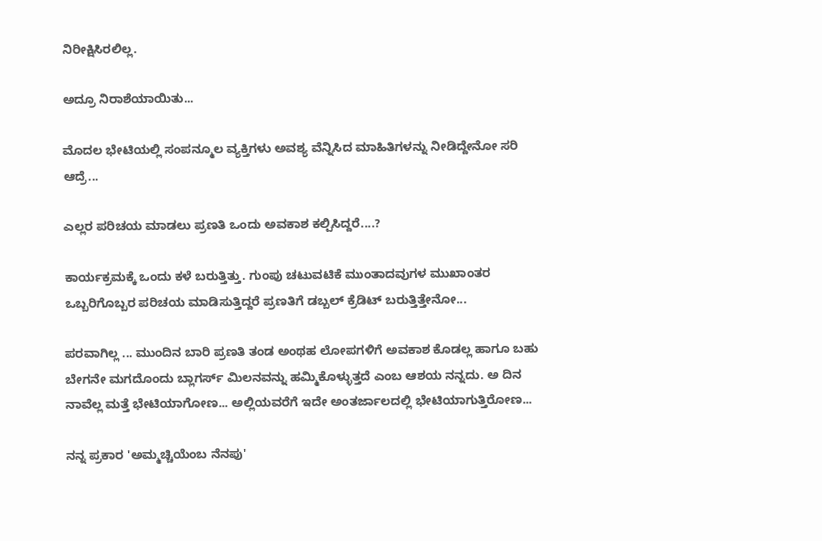ನಿರೀಕ್ಷಿಸಿರಲಿಲ್ಲ.

ಅದ್ರೂ ನಿರಾಶೆಯಾಯಿತು...

ಮೊದಲ ಭೇಟಿಯಲ್ಲಿ ಸಂಪನ್ಮೂಲ ವ್ಯಕ್ತಿಗಳು ಅವಶ್ಯ ವೆನ್ನಿಸಿದ ಮಾಹಿತಿಗಳನ್ನು ನೀಡಿದ್ದೇನೋ ಸರಿ ಆದ್ರೆ...

ಎಲ್ಲರ ಪರಿಚಯ ಮಾಡಲು ಪ್ರಣತಿ ಒಂದು ಅವಕಾಶ ಕಲ್ಪಿಸಿದ್ದರೆ....?

ಕಾರ್ಯಕ್ರಮಕ್ಕೆ ಒಂದು ಕಳೆ ಬರುತ್ತಿತ್ತು. ಗುಂಪು ಚಟುವಟಿಕೆ ಮುಂತಾದವುಗಳ ಮುಖಾಂತರ ಒಬ್ಬರಿಗೊಬ್ಬರ ಪರಿಚಯ ಮಾಡಿಸುತ್ತಿದ್ದರೆ ಪ್ರಣತಿಗೆ ಡಬ್ಬಲ್ ಕ್ರೆಡಿಟ್ ಬರುತ್ತಿತ್ತೇನೋ...

ಪರವಾಗಿಲ್ಲ ... ಮುಂದಿನ ಬಾರಿ ಪ್ರಣತಿ ತಂಡ ಅಂಥಹ ಲೋಪಗಳಿಗೆ ಅವಕಾಶ ಕೊಡಲ್ಲ ಹಾಗೂ ಬಹು ಬೇಗನೇ ಮಗದೊಂದು ಬ್ಲಾಗರ್ಸ್ ಮಿಲನವನ್ನು ಹಮ್ಮಿಕೊಳ್ಳುತ್ತದೆ ಎಂಬ ಆಶಯ ನನ್ನದು. ಅ ದಿನ ನಾವೆಲ್ಲ ಮತ್ತೆ ಭೇಟಿಯಾಗೋಣ... ಅಲ್ಲಿಯವರೆಗೆ ಇದೇ ಅಂತರ್ಜಾಲದಲ್ಲಿ ಭೇಟಿಯಾಗುತ್ತಿರೋಣ...

ನನ್ನ ಪ್ರಕಾರ 'ಅಮ್ಮಚ್ಚಿಯೆಂಬ ನೆನಪು'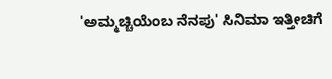'ಅಮ್ಮಚ್ಚಿಯೆಂಬ ನೆನಪು' ಸಿನಿಮಾ ಇತ್ತೀಚಿಗೆ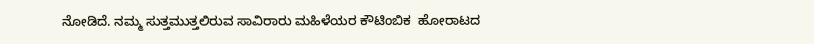ನೋಡಿದೆ. ನಮ್ಮ ಸುತ್ತಮುತ್ತಲಿರುವ ಸಾವಿರಾರು ಮಹಿಳೆಯರ ಕೌಟಿಂಬಿಕ  ಹೋರಾಟದ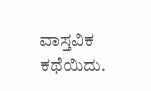ವಾಸ್ತವಿಕ ಕಥೆಯಿದು.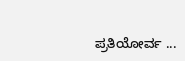ಪ್ರತಿಯೋರ್ವ ...